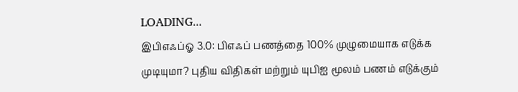LOADING...
இபிஎஃப்ஓ 3.0: பிஎஃப் பணத்தை 100% முழுமையாக எடுக்க முடியுமா? புதிய விதிகள் மற்றும் யுபிஐ மூலம் பணம் எடுக்கும்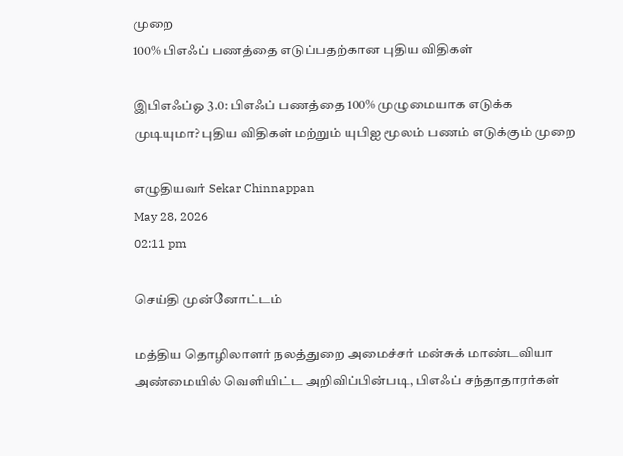முறை
100% பிஎஃப் பணத்தை எடுப்பதற்கான புதிய விதிகள்

இபிஎஃப்ஓ 3.0: பிஎஃப் பணத்தை 100% முழுமையாக எடுக்க முடியுமா? புதிய விதிகள் மற்றும் யுபிஐ மூலம் பணம் எடுக்கும் முறை

எழுதியவர் Sekar Chinnappan
May 28, 2026
02:11 pm

செய்தி முன்னோட்டம்

மத்திய தொழிலாளர் நலத்துறை அமைச்சர் மன்சுக் மாண்டவியா அண்மையில் வெளியிட்ட அறிவிப்பின்படி, பிஎஃப் சந்தாதாரர்கள்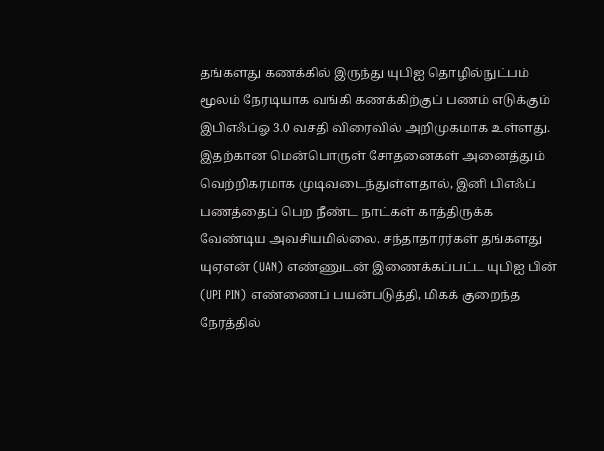தங்களது கணக்கில் இருந்து யுபிஐ தொழில்நுட்பம் மூலம் நேரடியாக வங்கி கணக்கிற்குப் பணம் எடுக்கும் இபிஎஃப்ஓ 3.0 வசதி விரைவில் அறிமுகமாக உள்ளது. இதற்கான மென்பொருள் சோதனைகள் அனைத்தும் வெற்றிகரமாக முடிவடைந்துள்ளதால், இனி பிஎஃப் பணத்தைப் பெற நீண்ட நாட்கள் காத்திருக்க வேண்டிய அவசியமில்லை. சந்தாதாரர்கள் தங்களது யுஏஎன் (UAN) எண்ணுடன் இணைக்கப்பட்ட யுபிஐ பின் (UPI PIN) எண்ணைப் பயன்படுத்தி, மிகக் குறைந்த நேரத்தில்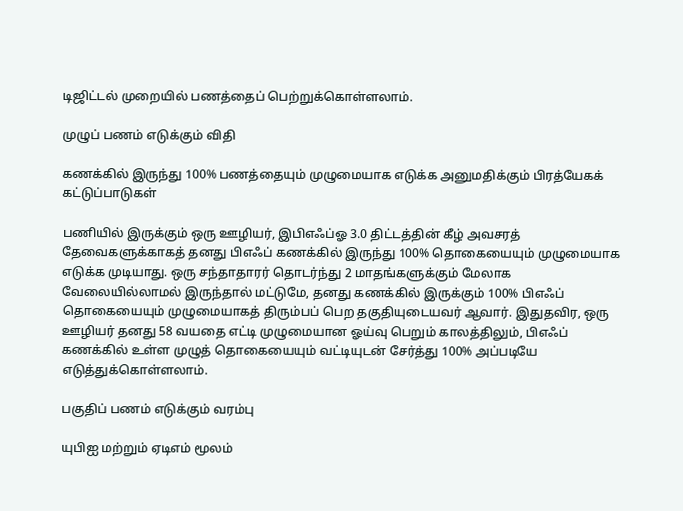டிஜிட்டல் முறையில் பணத்தைப் பெற்றுக்கொள்ளலாம்.

முழுப் பணம் எடுக்கும் விதி

கணக்கில் இருந்து 100% பணத்தையும் முழுமையாக எடுக்க அனுமதிக்கும் பிரத்யேகக் கட்டுப்பாடுகள்

பணியில் இருக்கும் ஒரு ஊழியர், இபிஎஃப்ஓ 3.0 திட்டத்தின் கீழ் அவசரத் தேவைகளுக்காகத் தனது பிஎஃப் கணக்கில் இருந்து 100% தொகையையும் முழுமையாக எடுக்க முடியாது. ஒரு சந்தாதாரர் தொடர்ந்து 2 மாதங்களுக்கும் மேலாக வேலையில்லாமல் இருந்தால் மட்டுமே, தனது கணக்கில் இருக்கும் 100% பிஎஃப் தொகையையும் முழுமையாகத் திரும்பப் பெற தகுதியுடையவர் ஆவார். இதுதவிர, ஒரு ஊழியர் தனது 58 வயதை எட்டி முழுமையான ஓய்வு பெறும் காலத்திலும், பிஎஃப் கணக்கில் உள்ள முழுத் தொகையையும் வட்டியுடன் சேர்த்து 100% அப்படியே எடுத்துக்கொள்ளலாம்.

பகுதிப் பணம் எடுக்கும் வரம்பு

யுபிஐ மற்றும் ஏடிஎம் மூலம்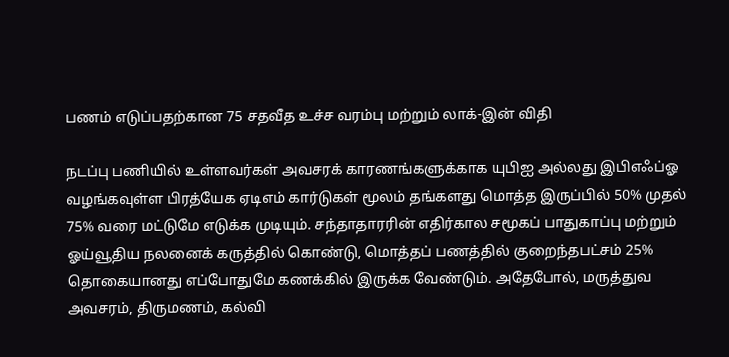பணம் எடுப்பதற்கான 75 சதவீத உச்ச வரம்பு மற்றும் லாக்-இன் விதி

நடப்பு பணியில் உள்ளவர்கள் அவசரக் காரணங்களுக்காக யுபிஐ அல்லது இபிஎஃப்ஓ வழங்கவுள்ள பிரத்யேக ஏடிஎம் கார்டுகள் மூலம் தங்களது மொத்த இருப்பில் 50% முதல் 75% வரை மட்டுமே எடுக்க முடியும். சந்தாதாரரின் எதிர்கால சமூகப் பாதுகாப்பு மற்றும் ஓய்வூதிய நலனைக் கருத்தில் கொண்டு, மொத்தப் பணத்தில் குறைந்தபட்சம் 25% தொகையானது எப்போதுமே கணக்கில் இருக்க வேண்டும். அதேபோல், மருத்துவ அவசரம், திருமணம், கல்வி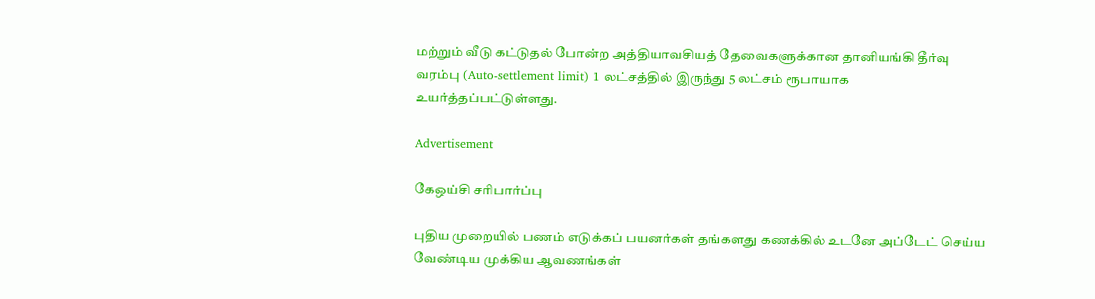மற்றும் வீடு கட்டுதல் போன்ற அத்தியாவசியத் தேவைகளுக்கான தானியங்கி தீர்வு வரம்பு (Auto-settlement limit) 1 லட்சத்தில் இருந்து 5 லட்சம் ரூபாயாக உயர்த்தப்பட்டுள்ளது.

Advertisement

கேஒய்சி சரிபார்ப்பு

புதிய முறையில் பணம் எடுக்கப் பயனர்கள் தங்களது கணக்கில் உடனே அப்டேட் செய்ய வேண்டிய முக்கிய ஆவணங்கள்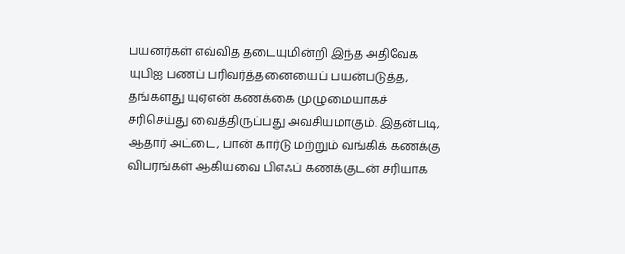பயனர்கள் எவ்வித தடையுமின்றி இந்த அதிவேக யுபிஐ பணப் பரிவர்த்தனையைப் பயன்படுத்த, தங்களது யுஏஎன் கணக்கை முழுமையாகச் சரிசெய்து வைத்திருப்பது அவசியமாகும். இதன்படி, ஆதார் அட்டை, பான் கார்டு மற்றும் வங்கிக் கணக்கு விபரங்கள் ஆகியவை பிஎஃப் கணக்குடன் சரியாக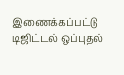இணைக்கப்பட்டு டிஜிட்டல் ஒப்புதல்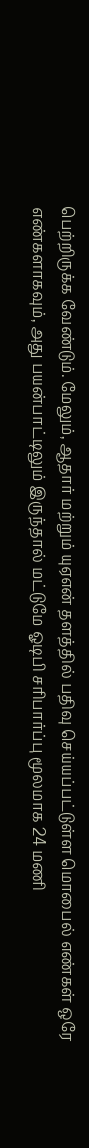பெற்றிருக்க வேண்டும். மேலும், ஆதார் மற்றும் யுஏஎன் தளத்தில் பதிவு செய்யப்பட்டுள்ள மொபைல் எண்கள் ஒரே எண்களாகவும், அது பயன்பாட்டிலும் இருந்தால் மட்டுமே ஓடிபி சரிபார்ப்பு மூலமாக 24 மணி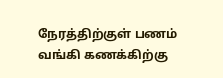நேரத்திற்குள் பணம் வங்கி கணக்கிற்கு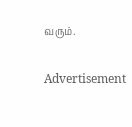வரும்.

Advertisement